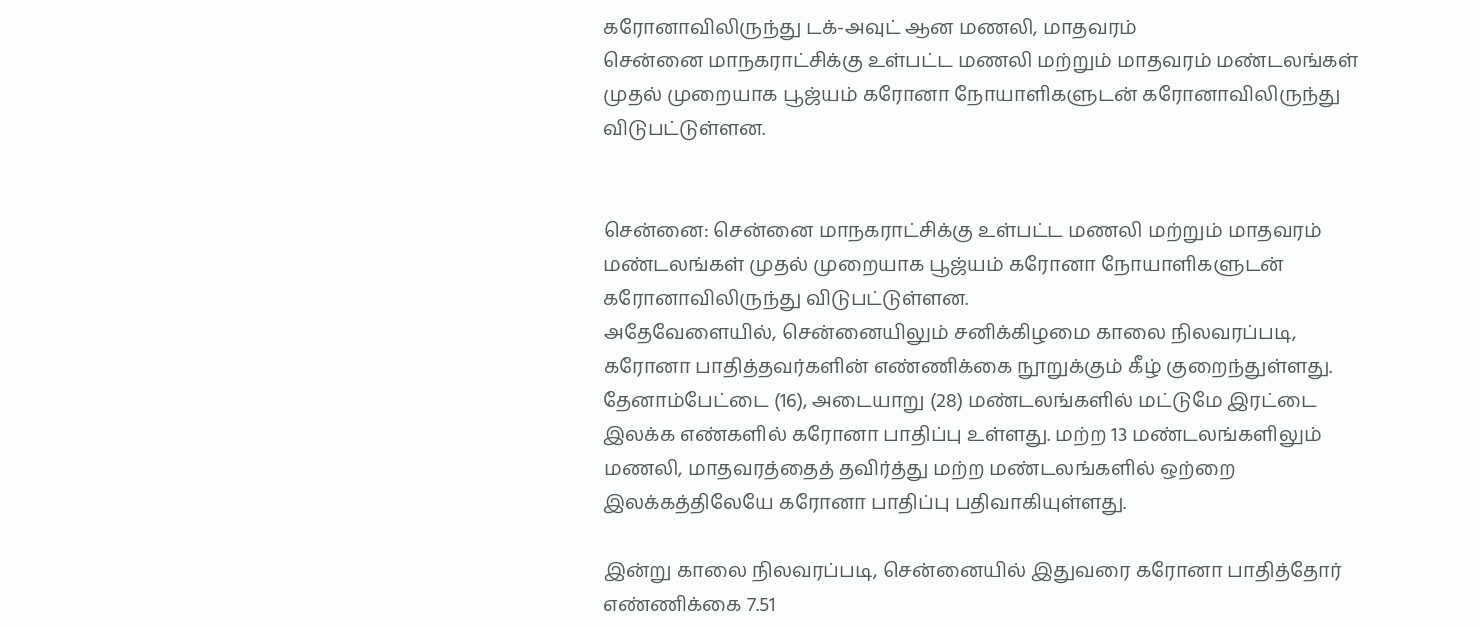கரோனாவிலிருந்து டக்-அவுட் ஆன மணலி, மாதவரம்
சென்னை மாநகராட்சிக்கு உள்பட்ட மணலி மற்றும் மாதவரம் மண்டலங்கள் முதல் முறையாக பூஜ்யம் கரோனா நோயாளிகளுடன் கரோனாவிலிருந்து விடுபட்டுள்ளன.


சென்னை: சென்னை மாநகராட்சிக்கு உள்பட்ட மணலி மற்றும் மாதவரம் மண்டலங்கள் முதல் முறையாக பூஜ்யம் கரோனா நோயாளிகளுடன் கரோனாவிலிருந்து விடுபட்டுள்ளன.
அதேவேளையில், சென்னையிலும் சனிக்கிழமை காலை நிலவரப்படி, கரோனா பாதித்தவர்களின் எண்ணிக்கை நூறுக்கும் கீழ் குறைந்துள்ளது.
தேனாம்பேட்டை (16), அடையாறு (28) மண்டலங்களில் மட்டுமே இரட்டை இலக்க எண்களில் கரோனா பாதிப்பு உள்ளது. மற்ற 13 மண்டலங்களிலும் மணலி, மாதவரத்தைத் தவிர்த்து மற்ற மண்டலங்களில் ஒற்றை இலக்கத்திலேயே கரோனா பாதிப்பு பதிவாகியுள்ளது.

இன்று காலை நிலவரப்படி, சென்னையில் இதுவரை கரோனா பாதித்தோர் எண்ணிக்கை 7.51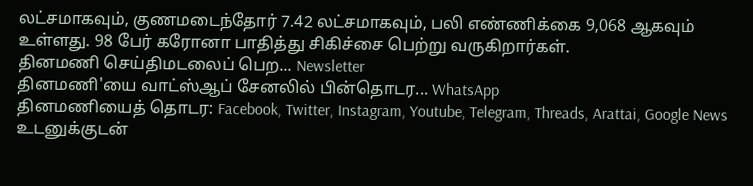லட்சமாகவும், குணமடைந்தோர் 7.42 லட்சமாகவும், பலி எண்ணிக்கை 9,068 ஆகவும் உள்ளது. 98 பேர் கரோனா பாதித்து சிகிச்சை பெற்று வருகிறார்கள்.
தினமணி செய்திமடலைப் பெற... Newsletter
தினமணி'யை வாட்ஸ்ஆப் சேனலில் பின்தொடர... WhatsApp
தினமணியைத் தொடர: Facebook, Twitter, Instagram, Youtube, Telegram, Threads, Arattai, Google News
உடனுக்குடன்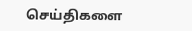செய்திகளை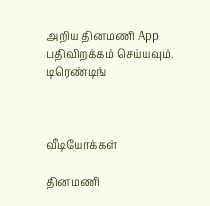அறிய தினமணி App பதிவிறக்கம் செய்யவும்.
டிரெண்டிங்



வீடியோக்கள்

தினமணி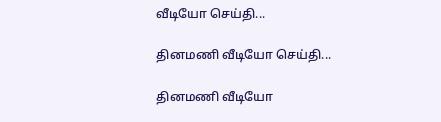வீடியோ செய்தி...

தினமணி வீடியோ செய்தி...

தினமணி வீடியோ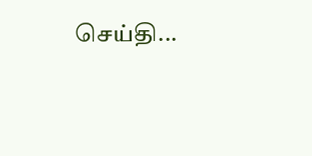செய்தி...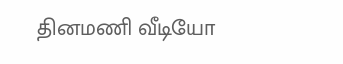தினமணி வீடியோ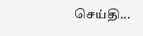செய்தி...